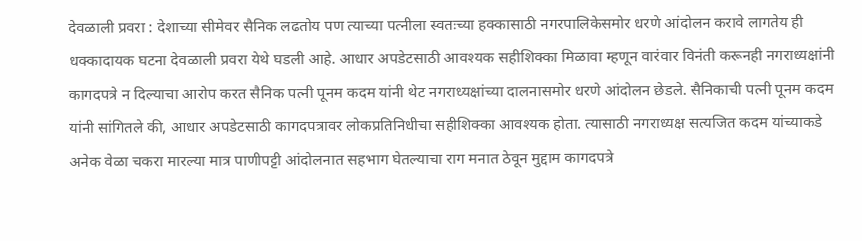देवळाली प्रवरा : देशाच्या सीमेवर सैनिक लढतोय पण त्याच्या पत्नीला स्वतःच्या हक्कासाठी नगरपालिकेसमोर धरणे आंदोलन करावे लागतेय ही धक्कादायक घटना देवळाली प्रवरा येथे घडली आहे. आधार अपडेटसाठी आवश्यक सहीशिक्का मिळावा म्हणून वारंवार विनंती करूनही नगराध्यक्षांनी कागदपत्रे न दिल्याचा आरोप करत सैनिक पत्नी पूनम कदम यांनी थेट नगराध्यक्षांच्या दालनासमोर धरणे आंदोलन छेडले. सैनिकाची पत्नी पूनम कदम यांनी सांगितले की, आधार अपडेटसाठी कागदपत्रावर लोकप्रतिनिधीचा सहीशिक्का आवश्यक होता. त्यासाठी नगराध्यक्ष सत्यजित कदम यांच्याकडे अनेक वेळा चकरा मारल्या मात्र पाणीपट्टी आंदोलनात सहभाग घेतल्याचा राग मनात ठेवून मुद्दाम कागदपत्रे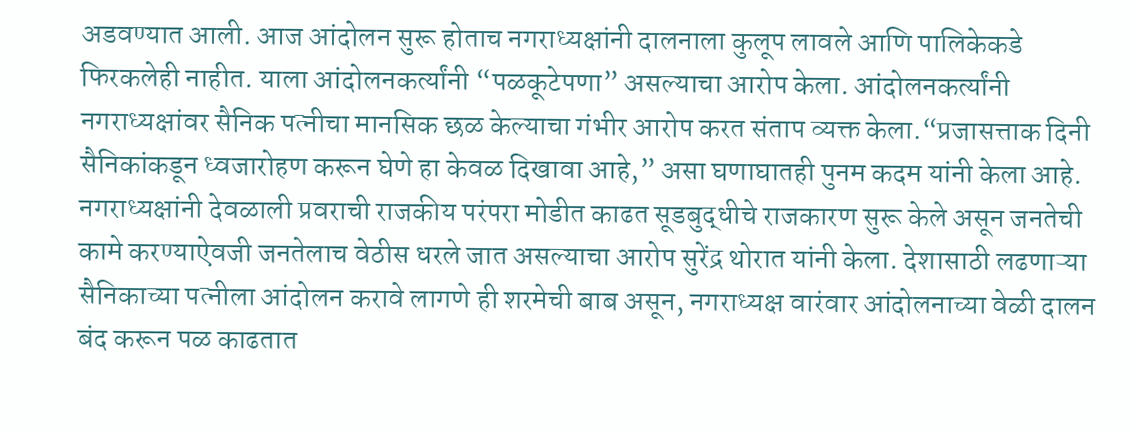अडवण्यात आली. आज आंदोलन सुरू होताच नगराध्यक्षांनी दालनाला कुलूप लावले आणि पालिकेकडे फिरकलेही नाहीत. याला आंदोलनकर्त्यांनी “पळकूटेपणा” असल्याचा आरोप केला. आंदोलनकर्त्यांनी नगराध्यक्षांवर सैनिक पत्नीचा मानसिक छळ केल्याचा गंभीर आरोप करत संताप व्यक्त केला.“प्रजासत्ताक दिनी सैनिकांकडून ध्वजारोहण करून घेणे हा केवळ दिखावा आहे,” असा घणाघातही पुनम कदम यांनी केला आहे. नगराध्यक्षांनी देवळाली प्रवराची राजकीय परंपरा मोडीत काढत सूडबुद्धीचे राजकारण सुरू केले असून जनतेची कामे करण्याऐवजी जनतेलाच वेठीस धरले जात असल्याचा आरोप सुरेंद्र थोरात यांनी केला. देशासाठी लढणाऱ्या सैनिकाच्या पत्नीला आंदोलन करावे लागणे ही शरमेची बाब असून, नगराध्यक्ष वारंवार आंदोलनाच्या वेळी दालन बंद करून पळ काढतात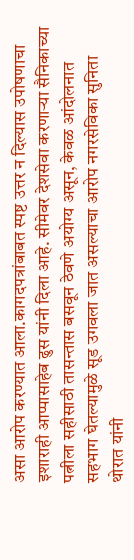असा आरोप करण्यात आला.कागदपत्रांबाबत स्पष्ट उत्तर न दिल्यास उपोषणाचा इशाराही आप्पासाहेब ढुस यांनी दिला आहे. सीमेवर देशसेवा करणाऱ्या सैनिकाच्या पत्नीला सहीसाठी तासन्तास बसवून ठेवणे अयोग्य असून, केवळ आंदोलनात सहभाग घेतल्यामुळे सूड उगवला जात असल्याचा आरोप नगरसेविका सुनिता थोरात यांनी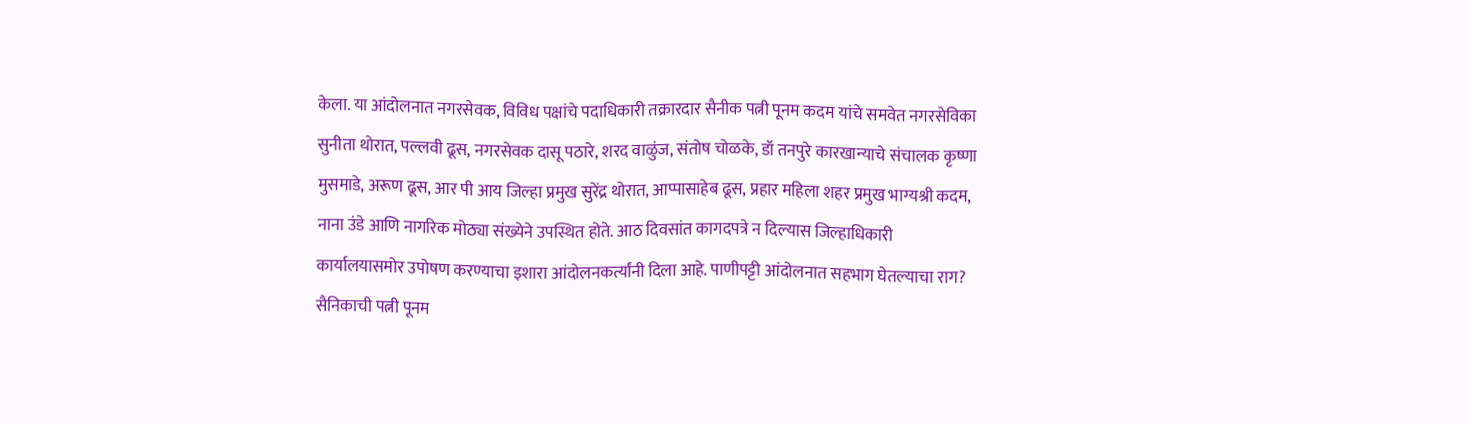केला. या आंदोलनात नगरसेवक, विविध पक्षांचे पदाधिकारी तक्रारदार सैनीक पत्नी पूनम कदम यांचे समवेत नगरसेविका सुनीता थोरात, पल्लवी ढूस, नगरसेवक दासू पठारे, शरद वाळुंज, संतोष चोळके, डॉ तनपुरे कारखान्याचे संचालक कृष्णा मुसमाडे, अरूण ढूस, आर पी आय जिल्हा प्रमुख सुरेंद्र थोरात, आप्पासाहेब ढूस, प्रहार महिला शहर प्रमुख भाग्यश्री कदम, नाना उंडे आणि नागरिक मोठ्या संख्येने उपस्थित होते. आठ दिवसांत कागदपत्रे न दिल्यास जिल्हाधिकारी कार्यालयासमोर उपोषण करण्याचा इशारा आंदोलनकर्त्यांनी दिला आहे. पाणीपट्टी आंदोलनात सहभाग घेतल्याचा राग? सैनिकाची पत्नी पूनम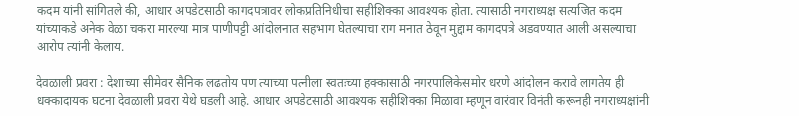कदम यांनी सांगितले की, आधार अपडेटसाठी कागदपत्रावर लोकप्रतिनिधीचा सहीशिक्का आवश्यक होता. त्यासाठी नगराध्यक्ष सत्यजित कदम यांच्याकडे अनेक वेळा चकरा मारल्या मात्र पाणीपट्टी आंदोलनात सहभाग घेतल्याचा राग मनात ठेवून मुद्दाम कागदपत्रे अडवण्यात आली असल्याचा आरोप त्यांनी केलाय.

देवळाली प्रवरा : देशाच्या सीमेवर सैनिक लढतोय पण त्याच्या पत्नीला स्वतःच्या हक्कासाठी नगरपालिकेसमोर धरणे आंदोलन करावे लागतेय ही धक्कादायक घटना देवळाली प्रवरा येथे घडली आहे. आधार अपडेटसाठी आवश्यक सहीशिक्का मिळावा म्हणून वारंवार विनंती करूनही नगराध्यक्षांनी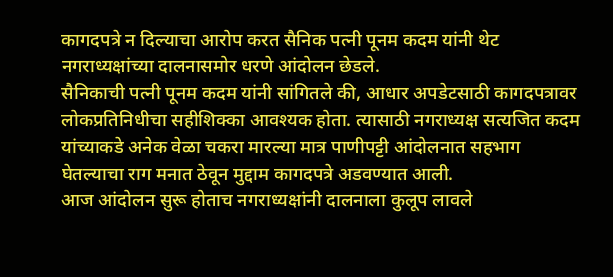कागदपत्रे न दिल्याचा आरोप करत सैनिक पत्नी पूनम कदम यांनी थेट नगराध्यक्षांच्या दालनासमोर धरणे आंदोलन छेडले.
सैनिकाची पत्नी पूनम कदम यांनी सांगितले की, आधार अपडेटसाठी कागदपत्रावर लोकप्रतिनिधीचा सहीशिक्का आवश्यक होता. त्यासाठी नगराध्यक्ष सत्यजित कदम यांच्याकडे अनेक वेळा चकरा मारल्या मात्र पाणीपट्टी आंदोलनात सहभाग घेतल्याचा राग मनात ठेवून मुद्दाम कागदपत्रे अडवण्यात आली.
आज आंदोलन सुरू होताच नगराध्यक्षांनी दालनाला कुलूप लावले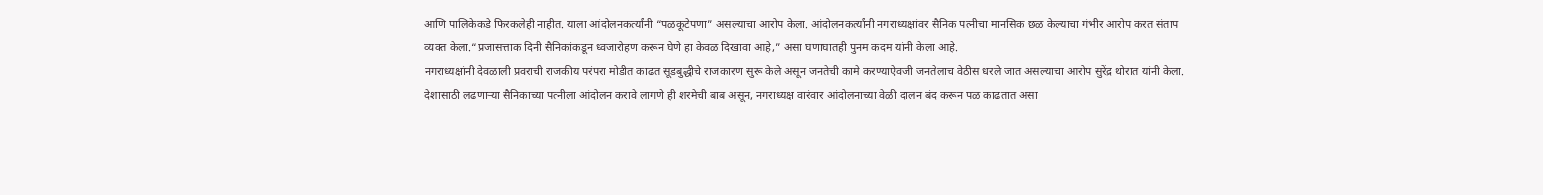आणि पालिकेकडे फिरकलेही नाहीत. याला आंदोलनकर्त्यांनी “पळकूटेपणा” असल्याचा आरोप केला. आंदोलनकर्त्यांनी नगराध्यक्षांवर सैनिक पत्नीचा मानसिक छळ केल्याचा गंभीर आरोप करत संताप व्यक्त केला.“प्रजासत्ताक दिनी सैनिकांकडून ध्वजारोहण करून घेणे हा केवळ दिखावा आहे,” असा घणाघातही पुनम कदम यांनी केला आहे.
नगराध्यक्षांनी देवळाली प्रवराची राजकीय परंपरा मोडीत काढत सूडबुद्धीचे राजकारण सुरू केले असून जनतेची कामे करण्याऐवजी जनतेलाच वेठीस धरले जात असल्याचा आरोप सुरेंद्र थोरात यांनी केला.
देशासाठी लढणाऱ्या सैनिकाच्या पत्नीला आंदोलन करावे लागणे ही शरमेची बाब असून, नगराध्यक्ष वारंवार आंदोलनाच्या वेळी दालन बंद करून पळ काढतात असा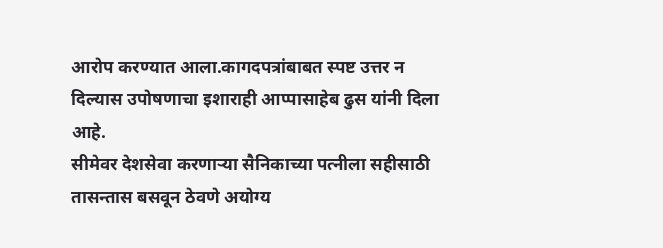आरोप करण्यात आला.कागदपत्रांबाबत स्पष्ट उत्तर न दिल्यास उपोषणाचा इशाराही आप्पासाहेब ढुस यांनी दिला आहे.
सीमेवर देशसेवा करणाऱ्या सैनिकाच्या पत्नीला सहीसाठी तासन्तास बसवून ठेवणे अयोग्य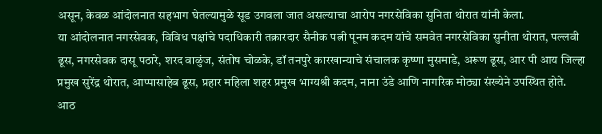असून, केवळ आंदोलनात सहभाग घेतल्यामुळे सूड उगवला जात असल्याचा आरोप नगरसेविका सुनिता थोरात यांनी केला.
या आंदोलनात नगरसेवक, विविध पक्षांचे पदाधिकारी तक्रारदार सैनीक पत्नी पूनम कदम यांचे समवेत नगरसेविका सुनीता थोरात, पल्लवी ढूस, नगरसेवक दासू पठारे, शरद वाळुंज, संतोष चोळके, डॉ तनपुरे कारखान्याचे संचालक कृष्णा मुसमाडे, अरूण ढूस, आर पी आय जिल्हा प्रमुख सुरेंद्र थोरात, आप्पासाहेब ढूस, प्रहार महिला शहर प्रमुख भाग्यश्री कदम, नाना उंडे आणि नागरिक मोठ्या संख्येने उपस्थित होते.
आठ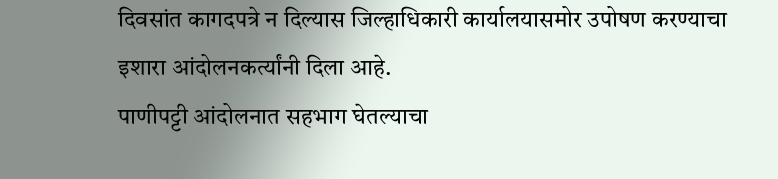दिवसांत कागदपत्रे न दिल्यास जिल्हाधिकारी कार्यालयासमोर उपोषण करण्याचा इशारा आंदोलनकर्त्यांनी दिला आहे.
पाणीपट्टी आंदोलनात सहभाग घेतल्याचा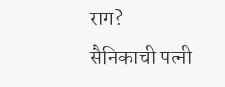राग?
सैनिकाची पत्नी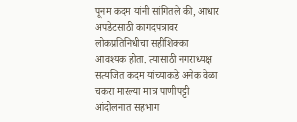पूनम कदम यांनी सांगितले की, आधार अपडेटसाठी कागदपत्रावर लोकप्रतिनिधीचा सहीशिक्का आवश्यक होता. त्यासाठी नगराध्यक्ष सत्यजित कदम यांच्याकडे अनेक वेळा चकरा मारल्या मात्र पाणीपट्टी आंदोलनात सहभाग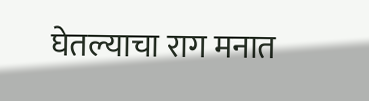घेतल्याचा राग मनात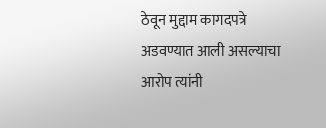ठेवून मुद्दाम कागदपत्रे अडवण्यात आली असल्याचा आरोप त्यांनी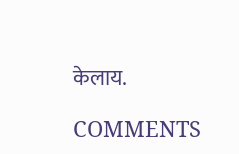केलाय.

COMMENTS